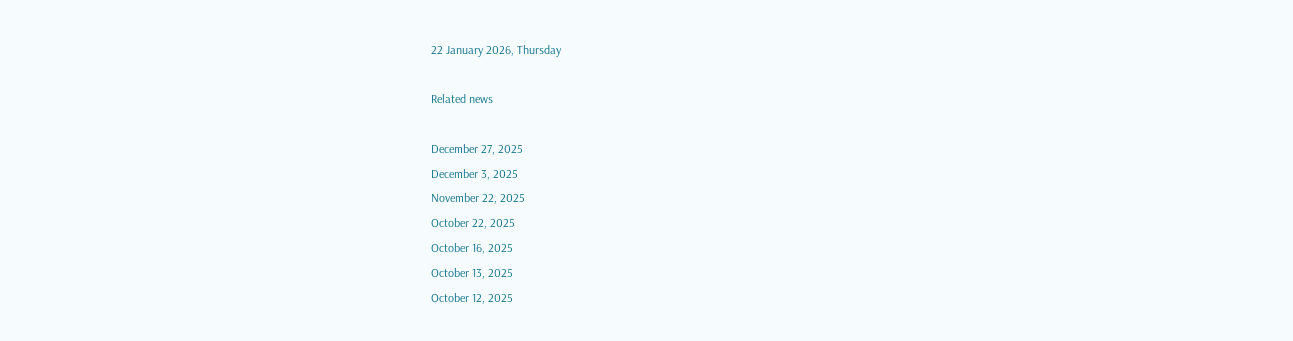22 January 2026, Thursday

Related news

December 27, 2025
December 3, 2025
November 22, 2025
October 22, 2025
October 16, 2025
October 13, 2025
October 12, 2025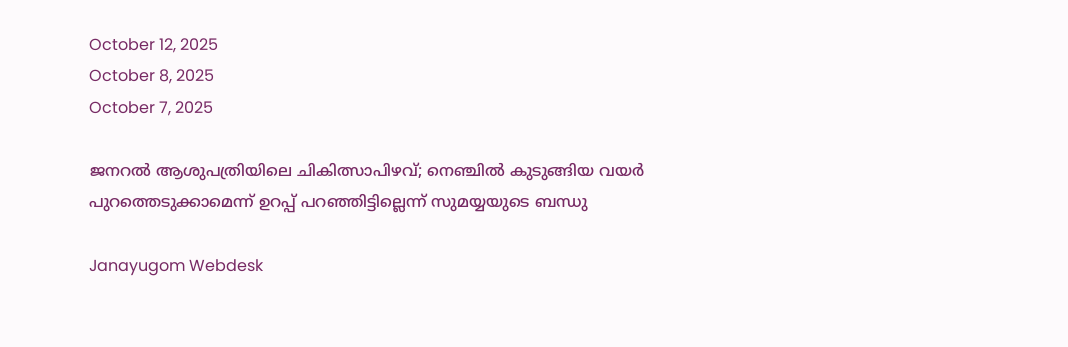October 12, 2025
October 8, 2025
October 7, 2025

ജനറല്‍ ആശുപത്രിയിലെ ചികിത്സാപിഴവ്; നെഞ്ചില്‍ കുടുങ്ങിയ വയര്‍ പുറത്തെടുക്കാമെന്ന് ഉറപ്പ് പറഞ്ഞിട്ടില്ലെന്ന് സുമയ്യയുടെ ബന്ധു

Janayugom Webdesk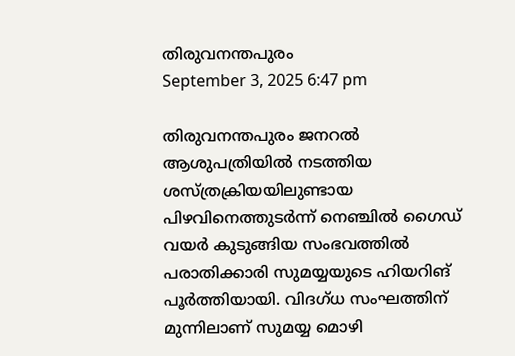തിരുവനന്തപുരം
September 3, 2025 6:47 pm

തിരുവനന്തപുരം ജനറൽ ആശുപത്രിയില്‍ നടത്തിയ ശസ്ത്രക്രിയയിലുണ്ടായ പിഴവിനെത്തുടർന്ന് നെഞ്ചിൽ ഗൈഡ് വയർ കുടുങ്ങിയ സംഭവത്തിൽ പരാതിക്കാരി സുമയ്യയുടെ ഹിയറിങ് പൂർത്തിയായി. വിദഗ്ധ സംഘത്തിന് മുന്നിലാണ് സുമയ്യ മൊഴി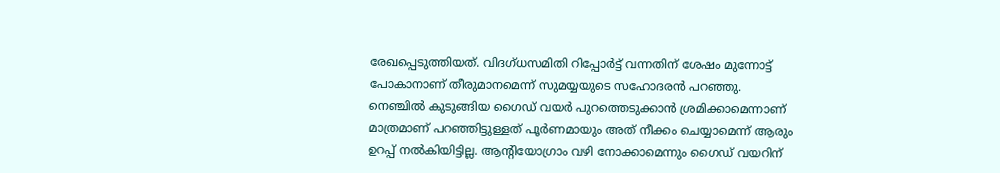രേഖപ്പെടുത്തിയത്. വിദഗ്ധസമിതി റിപ്പോർട്ട് വന്നതിന് ശേഷം മുന്നോട്ട് പോകാനാണ് തീരുമാനമെന്ന് സുമയ്യയുടെ സഹോദരൻ പറഞ്ഞു. നെഞ്ചിൽ കുടുങ്ങിയ ഗൈഡ് വയർ പുറത്തെടുക്കാൻ ശ്രമിക്കാമെന്നാണ് മാത്രമാണ് പറഞ്ഞിട്ടുള്ളത് പൂർണമായും അത് നീക്കം ചെയ്യാമെന്ന് ആരും ഉറപ്പ് നൽകിയിട്ടില്ല. ആന്റിയോഗ്രാം വഴി നോക്കാമെന്നും ഗൈഡ് വയറിന്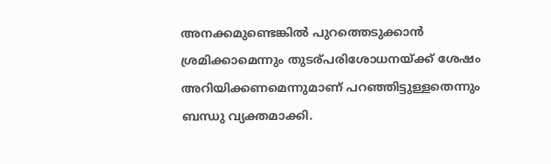അനക്കമുണ്ടെങ്കിൽ പുറത്തെടുക്കാൻ ശ്രമിക്കാമെന്നും തുടര്പരിശോധനയ്ക്ക് ശേഷം അറിയിക്കണമെന്നുമാണ് പറഞ്ഞിട്ടുള്ളതെന്നും ബന്ധു വ്യക്തമാക്കി.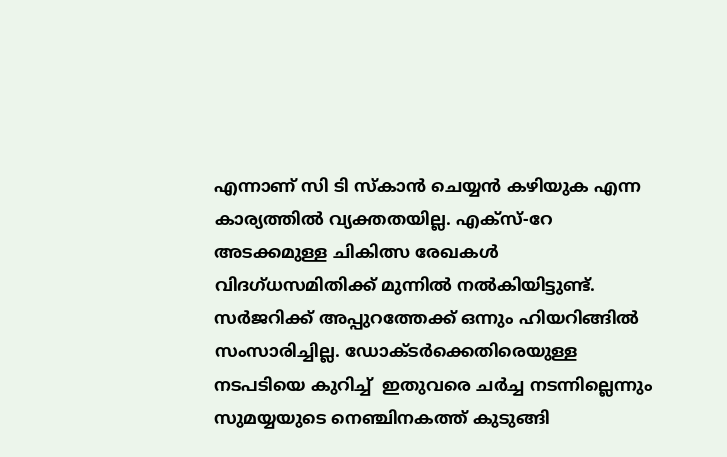എന്നാണ് സി ടി സ്കാൻ ചെയ്യന്‍ കഴിയുക എന്ന കാര്യത്തിൽ വ്യക്തതയില്ല. എക്സ്-റേ അടക്കമുള്ള ചികിത്സ രേഖകൾ വിദഗ്ധസമിതിക്ക് മുന്നിൽ നൽകിയിട്ടുണ്ട്. സർജറിക്ക് അപ്പുറത്തേക്ക് ഒന്നും ഹിയറിങ്ങിൽ സംസാരിച്ചില്ല. ഡോക്ടർക്കെതിരെയുള്ള നടപടിയെ കുറിച്ച്  ഇതുവരെ ചർച്ച നടന്നില്ലെന്നും സുമയ്യയുടെ നെഞ്ചിനകത്ത് കുടുങ്ങി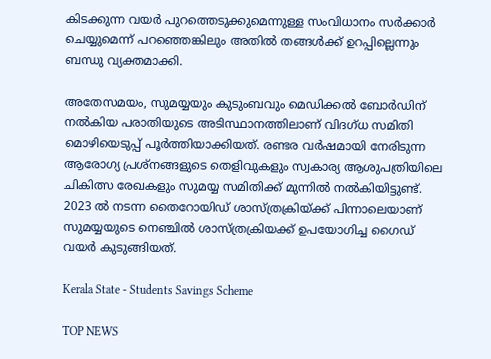കിടക്കുന്ന വയർ പുറത്തെടുക്കുമെന്നുള്ള സംവിധാനം സർക്കാർ ചെയ്യുമെന്ന് പറഞ്ഞെങ്കിലും അതിൽ തങ്ങൾക്ക് ഉറപ്പില്ലെന്നും ബന്ധു വ്യക്തമാക്കി.

അതേസമയം, സുമയ്യയും കുടുംബവും മെഡിക്കൽ ബോർഡിന് നൽകിയ പരാതിയുടെ അടിസ്ഥാനത്തിലാണ് വിദഗ്ധ സമിതി മൊഴിയെടുപ്പ് പൂർത്തിയാക്കിയത്. രണ്ടര വർഷമായി നേരിടുന്ന ആരോഗ്യ പ്രശ്നങ്ങളുടെ തെളിവുകളും സ്വകാര്യ ആശുപത്രിയിലെ ചികിത്സ രേഖകളും സുമയ്യ സമിതിക്ക് മുന്നിൽ നൽകിയിട്ടുണ്ട്. 2023 ൽ നടന്ന തൈറോയിഡ് ശാസ്ത്രക്രിയ്ക്ക് പിന്നാലെയാണ് സുമയ്യയുടെ നെഞ്ചിൽ ശാസ്ത്രക്രിയക്ക് ഉപയോഗിച്ച ഗൈഡ് വയർ കുടുങ്ങിയത്.

Kerala State - Students Savings Scheme

TOP NEWS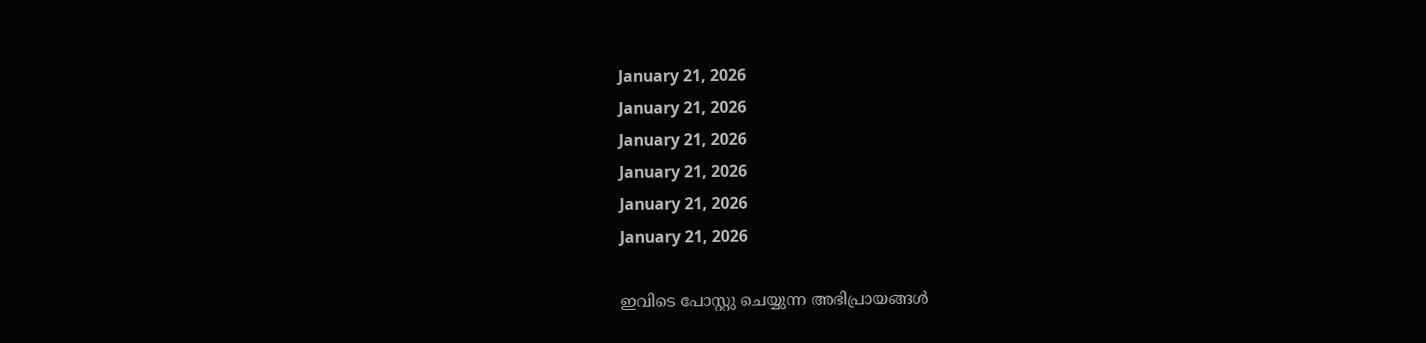January 21, 2026
January 21, 2026
January 21, 2026
January 21, 2026
January 21, 2026
January 21, 2026

ഇവിടെ പോസ്റ്റു ചെയ്യുന്ന അഭിപ്രായങ്ങള്‍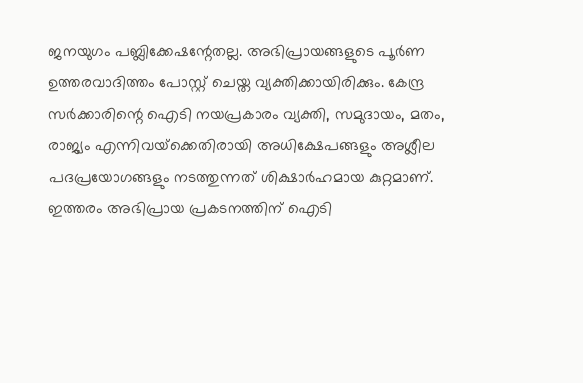ജനയുഗം പബ്ലിക്കേഷന്റേതല്ല. അഭിപ്രായങ്ങളുടെ പൂര്‍ണ ഉത്തരവാദിത്തം പോസ്റ്റ് ചെയ്ത വ്യക്തിക്കായിരിക്കും. കേന്ദ്ര സര്‍ക്കാരിന്റെ ഐടി നയപ്രകാരം വ്യക്തി, സമുദായം, മതം, രാജ്യം എന്നിവയ്‌ക്കെതിരായി അധിക്ഷേപങ്ങളും അശ്ലീല പദപ്രയോഗങ്ങളും നടത്തുന്നത് ശിക്ഷാര്‍ഹമായ കുറ്റമാണ്. ഇത്തരം അഭിപ്രായ പ്രകടനത്തിന് ഐടി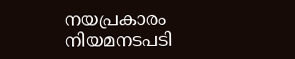നയപ്രകാരം നിയമനടപടി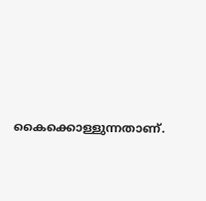കൈക്കൊള്ളുന്നതാണ്.